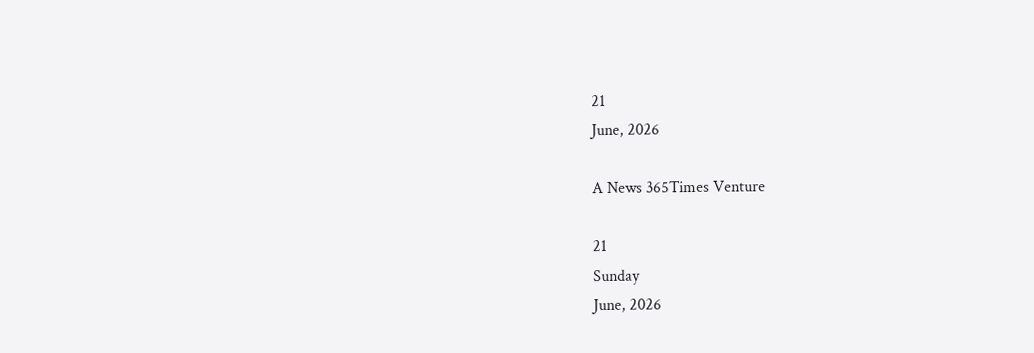21
June, 2026

A News 365Times Venture

21
Sunday
June, 2026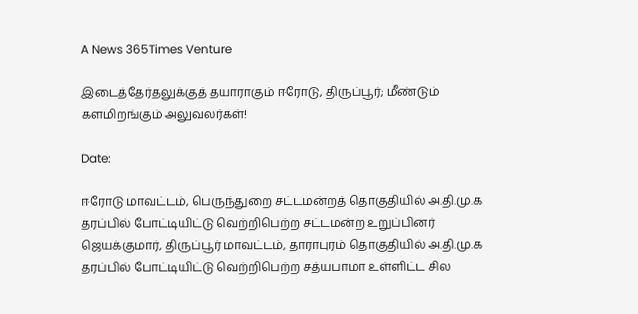A News 365Times Venture

இடைத்தேர்தலுக்குத் தயாராகும் ஈரோடு, திருப்பூர்; மீண்டும் களமிறங்கும் அலுவலர்கள்!

Date:

ஈரோடு மாவட்டம், பெருந்துறை சட்டமன்றத் தொகுதியில் அ.தி.மு.க தரப்பில் போட்டியிட்டு வெற்றிபெற்ற சட்டமன்ற உறுப்பினர் ஜெயக்குமார், திருப்பூர் மாவட்டம், தாராபுரம் தொகுதியில் அ.தி.மு.க தரப்பில் போட்டியிட்டு வெற்றிபெற்ற சத்யபாமா உள்ளிட்ட சில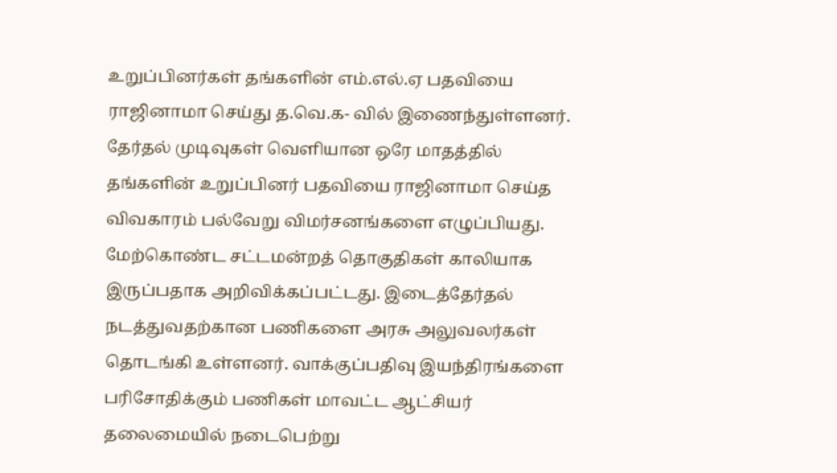உறுப்பினர்கள் தங்களின் எம்.எல்.ஏ பதவியை ராஜினாமா செய்து த.வெ.க- வில் இணைந்துள்ளனர். தேர்தல் முடிவுகள் வெளியான ஒரே மாதத்தில் தங்களின் உறுப்பினர் பதவியை ராஜினாமா செய்த விவகாரம் பல்வேறு விமர்சனங்களை எழுப்பியது. மேற்கொண்ட சட்டமன்றத் தொகுதிகள் காலியாக இருப்பதாக அறிவிக்கப்பட்டது. இடைத்தேர்தல் நடத்துவதற்கான பணிகளை அரசு அலுவலர்கள் தொடங்கி உள்ளனர். வாக்குப்பதிவு இயந்திரங்களை பரிசோதிக்கும் பணிகள் மாவட்ட ஆட்சியர் தலைமையில் நடைபெற்று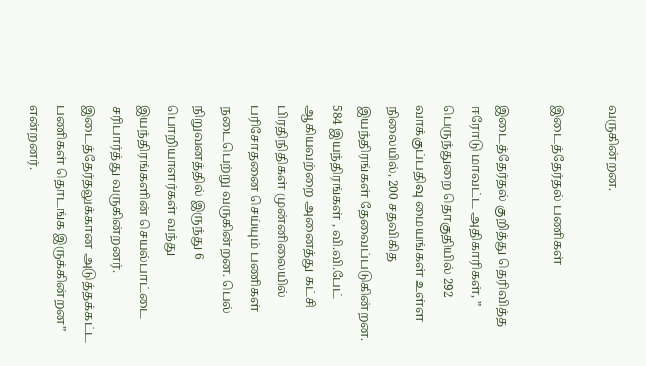வருகின்றன.

இடைத்தேர்தல் பணிகள்

இடைத்தேர்தல் குறித்து தெரிவித்த ஈரோடு மாவட்ட அதிகாரிகள், ” பெருந்துறை தொகுதியில் 292 வாக்குப்பதிவு மையங்கள் உள்ள நிலையில், 200 சதவிகித இயந்திரங்கள் தேவைப்படுகின்றன. 584 இயந்திரங்கள் , வி.வி.பேட் ஆகியவற்றை அனைத்து கட்சி பிரதிநிதிகள் முன்னிலையில் பரிசோதனை செய்யும் பணிகள் நடைபெற்று வருகின்றன. பெல் நிறுவனத்தில் இருந்து 6 பொறியாளர்கள் வந்து இயந்திரங்களின் செயல்பாட்டை சரிபார்த்து வருகின்றனர். இடைத்தேர்தலுக்கான அடுத்தக்கட்ட பணிகள் தொடங்க இருக்கின்றன” என்றனர்.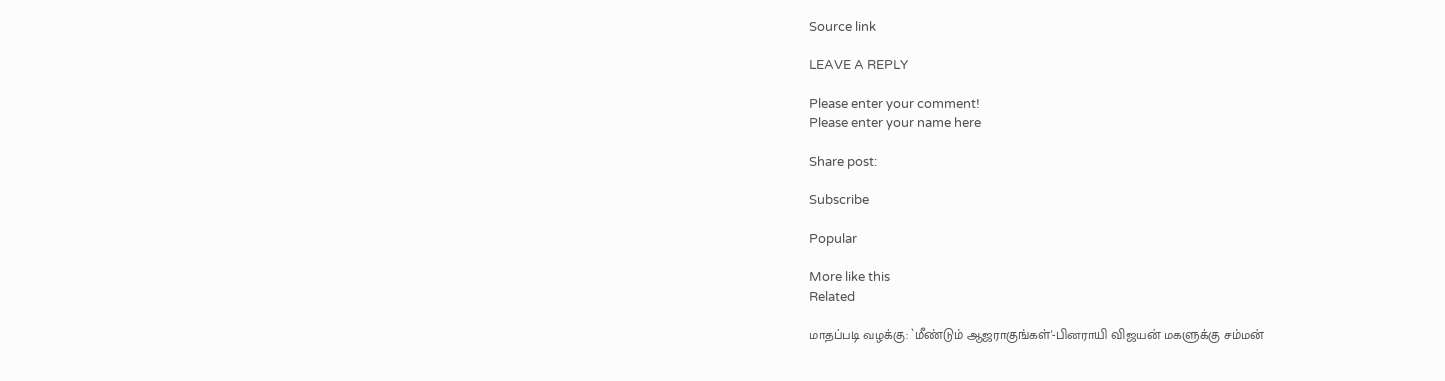Source link

LEAVE A REPLY

Please enter your comment!
Please enter your name here

Share post:

Subscribe

Popular

More like this
Related

மாதப்படி வழக்கு: `மீண்டும் ஆஜராகுங்கள்'-பினராயி விஜயன் மகளுக்கு சம்மன்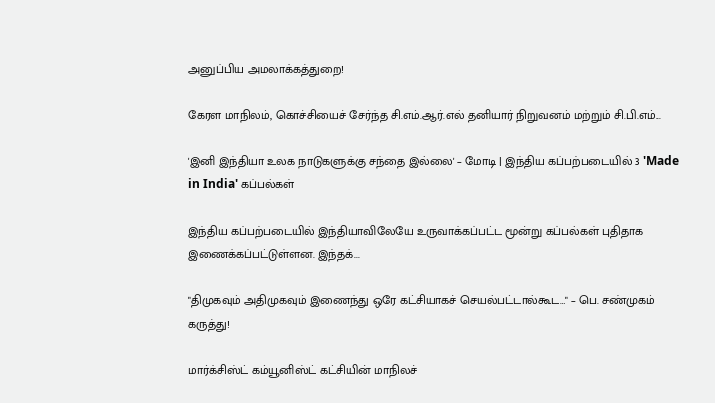அனுப்பிய அமலாக்கத்துறை!

கேரள மாநிலம், கொச்சியைச் சேர்ந்த சி.எம்.ஆர்.எல் தனியார் நிறுவனம் மற்றும் சி.பி.எம்...

'இனி இந்தியா உலக நாடுகளுக்கு சந்தை இல்லை' – மோடி | இந்திய கப்பற்படையில் 3 'Made in India' கப்பல்கள்

இந்திய கப்பற்படையில் இந்தியாவிலேயே உருவாக்கப்பட்ட மூன்று கப்பல்கள் புதிதாக இணைக்கப்பட்டுள்ளன. இந்தக்...

"திமுகவும் அதிமுகவும் இணைந்து ஒரே கட்சியாகச் செயல்பட்டால்கூட…" – பெ. சண்முகம் கருத்து!

மார்க்சிஸ்ட் கம்யூனிஸ்ட் கட்சியின் மாநிலச்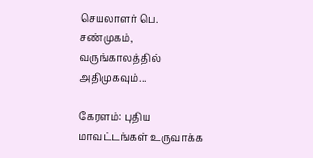செயலாளர் பெ. சண்முகம், வருங்காலத்தில் அதிமுகவும்...

கேரளம்: புதிய மாவட்டங்கள் உருவாக்க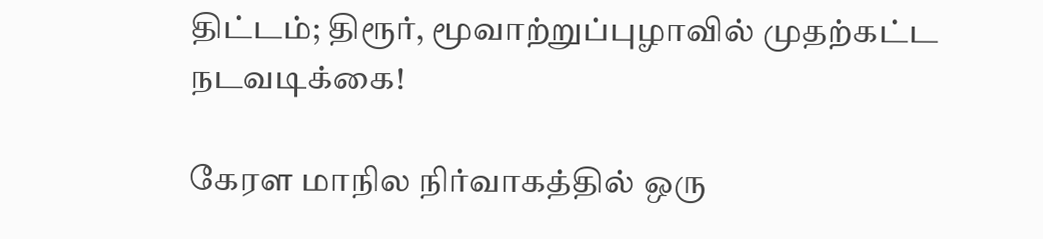திட்டம்; திரூர், மூவாற்றுப்புழாவில் முதற்கட்ட நடவடிக்கை!

கேரள மாநில நிர்வாகத்தில் ஒரு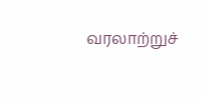வரலாற்றுச்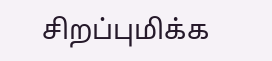சிறப்புமிக்க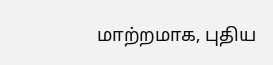மாற்றமாக, புதிய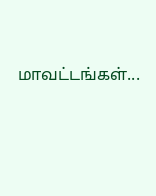மாவட்டங்கள்...